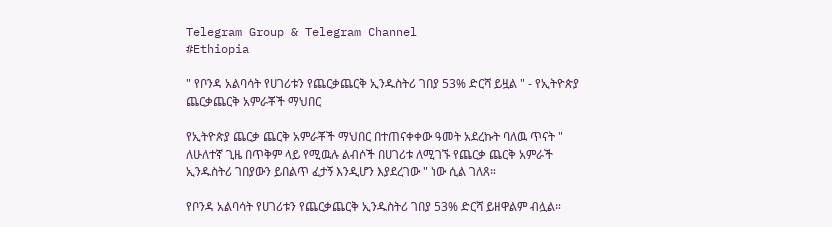Telegram Group & Telegram Channel
#Ethiopia

" የቦንዳ አልባሳት የሀገሪቱን የጨርቃጨርቅ ኢንዱስትሪ ገበያ 53% ድርሻ ይዟል " - የኢትዮጵያ ጨርቃጨርቅ አምራቾች ማህበር

የኢትዮጵያ ጨርቃ ጨርቅ አምራቾች ማህበር በተጠናቀቀው ዓመት አደረኩት ባለዉ ጥናት " ለሁለተኛ ጊዜ በጥቅም ላይ የሚዉሉ ልብሶች በሀገሪቱ ለሚገኙ የጨርቃ ጨርቅ አምራች ኢንዱስትሪ ገበያውን ይበልጥ ፈታኝ እንዲሆን እያደረገው " ነው ሲል ገለጸ።

የቦንዳ አልባሳት የሀገሪቱን የጨርቃጨርቅ ኢንዱስትሪ ገበያ 53% ድርሻ ይዘዋልም ብሏል።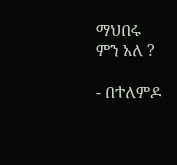ማህበሩ ምን አለ ?

- በተለምዶ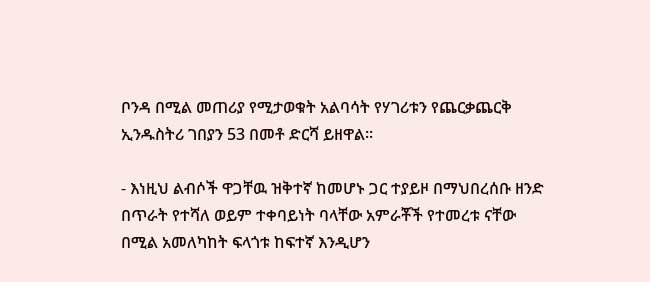ቦንዳ በሚል መጠሪያ የሚታወቁት አልባሳት የሃገሪቱን የጨርቃጨርቅ ኢንዱስትሪ ገበያን 53 በመቶ ድርሻ ይዘዋል።

- እነዚህ ልብሶች ዋጋቸዉ ዝቅተኛ ከመሆኑ ጋር ተያይዞ በማህበረሰቡ ዘንድ በጥራት የተሻለ ወይም ተቀባይነት ባላቸው አምራቾች የተመረቱ ናቸው በሚል አመለካከት ፍላጎቱ ከፍተኛ እንዲሆን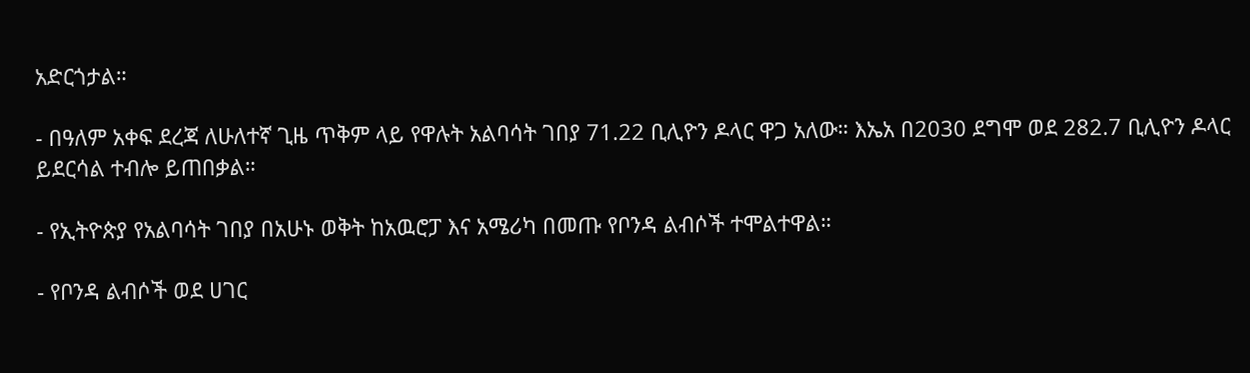አድርጎታል።

- በዓለም አቀፍ ደረጃ ለሁለተኛ ጊዜ ጥቅም ላይ የዋሉት አልባሳት ገበያ 71.22 ቢሊዮን ዶላር ዋጋ አለው። እኤአ በ2030 ደግሞ ወደ 282.7 ቢሊዮን ዶላር ይደርሳል ተብሎ ይጠበቃል።

- የኢትዮጵያ የአልባሳት ገበያ በአሁኑ ወቅት ከአዉሮፓ እና አሜሪካ በመጡ የቦንዳ ልብሶች ተሞልተዋል።

- የቦንዳ ልብሶች ወደ ሀገር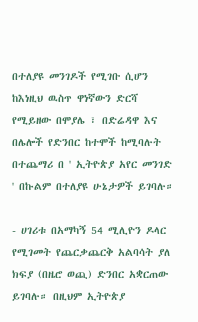በተለያዩ መንገዶች የሚገቡ ሲሆን ከእነዚህ ዉስጥ ዋነኛውን ድርሻ የሚይዘው በሞያሌ ፣ በድሬዳዋ እና በሌሎች የድንበር ከተሞች ከሚባሉት በተጨማሪ በ ' ኢትዮጵያ አየር መንገድ ' በኩልም በተለያዩ ሁኔታዎች ይገባሉ።

- ሀገሪቱ በአማካኝ 54 ሚሊዮን ዶላር የሚገመት የጨርቃጨርቅ አልባሳት ያለ ክፍያ (በዜሮ ወጪ) ድንበር አቋርጠው ይገባሉ። በዚህም ኢትዮጵያ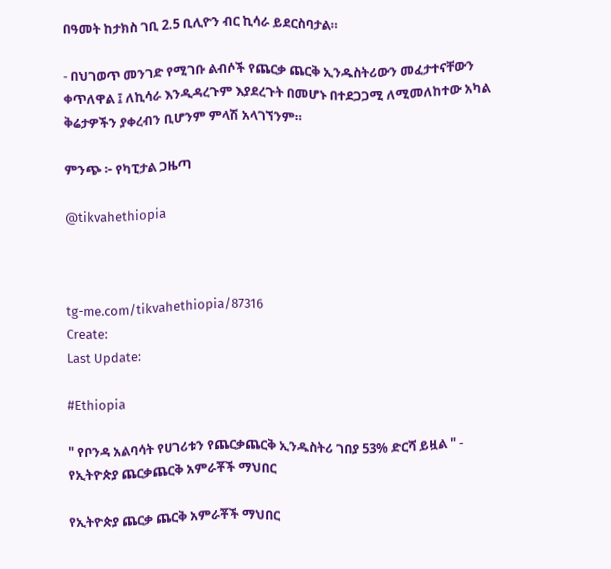በዓመት ከታክስ ገቢ 2.5 ቢሊዮን ብር ኪሳራ ይደርስባታል።

- በህገወጥ መንገድ የሚገቡ ልብሶች የጨርቃ ጨርቅ ኢንዱስትሪውን መፈታተናቸውን ቀጥለዋል ፤ ለኪሳራ እንዲዳረጉም እያደረጉት በመሆኑ በተደጋጋሚ ለሚመለከተው አካል ቅሬታዎችን ያቀረብን ቢሆንም ምላሽ አላገኘንም።

ምንጭ ፦ የካፒታል ጋዜጣ

@tikvahethiopia



tg-me.com/tikvahethiopia/87316
Create:
Last Update:

#Ethiopia

" የቦንዳ አልባሳት የሀገሪቱን የጨርቃጨርቅ ኢንዱስትሪ ገበያ 53% ድርሻ ይዟል " - የኢትዮጵያ ጨርቃጨርቅ አምራቾች ማህበር

የኢትዮጵያ ጨርቃ ጨርቅ አምራቾች ማህበር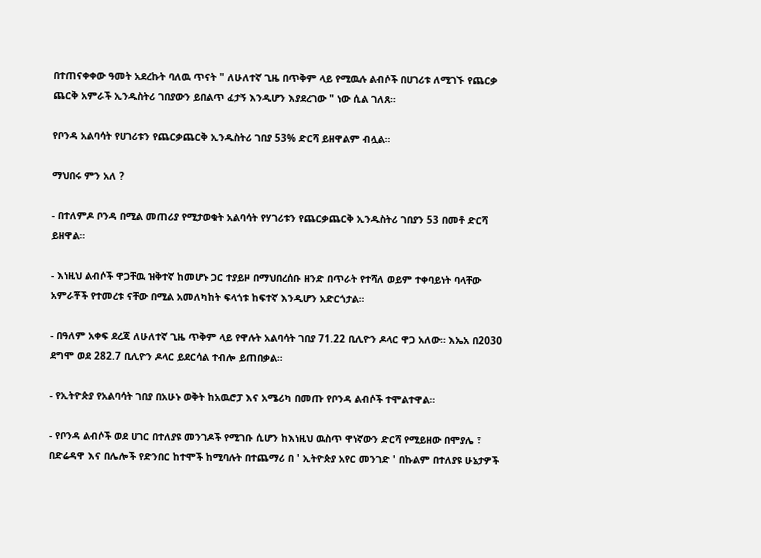በተጠናቀቀው ዓመት አደረኩት ባለዉ ጥናት " ለሁለተኛ ጊዜ በጥቅም ላይ የሚዉሉ ልብሶች በሀገሪቱ ለሚገኙ የጨርቃ ጨርቅ አምራች ኢንዱስትሪ ገበያውን ይበልጥ ፈታኝ እንዲሆን እያደረገው " ነው ሲል ገለጸ።

የቦንዳ አልባሳት የሀገሪቱን የጨርቃጨርቅ ኢንዱስትሪ ገበያ 53% ድርሻ ይዘዋልም ብሏል።

ማህበሩ ምን አለ ?

- በተለምዶ ቦንዳ በሚል መጠሪያ የሚታወቁት አልባሳት የሃገሪቱን የጨርቃጨርቅ ኢንዱስትሪ ገበያን 53 በመቶ ድርሻ ይዘዋል።

- እነዚህ ልብሶች ዋጋቸዉ ዝቅተኛ ከመሆኑ ጋር ተያይዞ በማህበረሰቡ ዘንድ በጥራት የተሻለ ወይም ተቀባይነት ባላቸው አምራቾች የተመረቱ ናቸው በሚል አመለካከት ፍላጎቱ ከፍተኛ እንዲሆን አድርጎታል።

- በዓለም አቀፍ ደረጃ ለሁለተኛ ጊዜ ጥቅም ላይ የዋሉት አልባሳት ገበያ 71.22 ቢሊዮን ዶላር ዋጋ አለው። እኤአ በ2030 ደግሞ ወደ 282.7 ቢሊዮን ዶላር ይደርሳል ተብሎ ይጠበቃል።

- የኢትዮጵያ የአልባሳት ገበያ በአሁኑ ወቅት ከአዉሮፓ እና አሜሪካ በመጡ የቦንዳ ልብሶች ተሞልተዋል።

- የቦንዳ ልብሶች ወደ ሀገር በተለያዩ መንገዶች የሚገቡ ሲሆን ከእነዚህ ዉስጥ ዋነኛውን ድርሻ የሚይዘው በሞያሌ ፣ በድሬዳዋ እና በሌሎች የድንበር ከተሞች ከሚባሉት በተጨማሪ በ ' ኢትዮጵያ አየር መንገድ ' በኩልም በተለያዩ ሁኔታዎች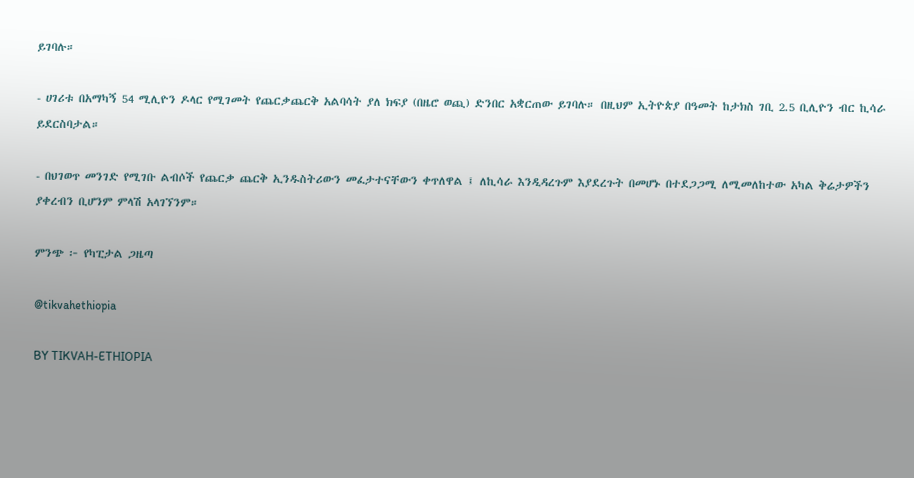ይገባሉ።

- ሀገሪቱ በአማካኝ 54 ሚሊዮን ዶላር የሚገመት የጨርቃጨርቅ አልባሳት ያለ ክፍያ (በዜሮ ወጪ) ድንበር አቋርጠው ይገባሉ። በዚህም ኢትዮጵያ በዓመት ከታክስ ገቢ 2.5 ቢሊዮን ብር ኪሳራ ይደርስባታል።

- በህገወጥ መንገድ የሚገቡ ልብሶች የጨርቃ ጨርቅ ኢንዱስትሪውን መፈታተናቸውን ቀጥለዋል ፤ ለኪሳራ እንዲዳረጉም እያደረጉት በመሆኑ በተደጋጋሚ ለሚመለከተው አካል ቅሬታዎችን ያቀረብን ቢሆንም ምላሽ አላገኘንም።

ምንጭ ፦ የካፒታል ጋዜጣ

@tikvahethiopia

BY TIKVAH-ETHIOPIA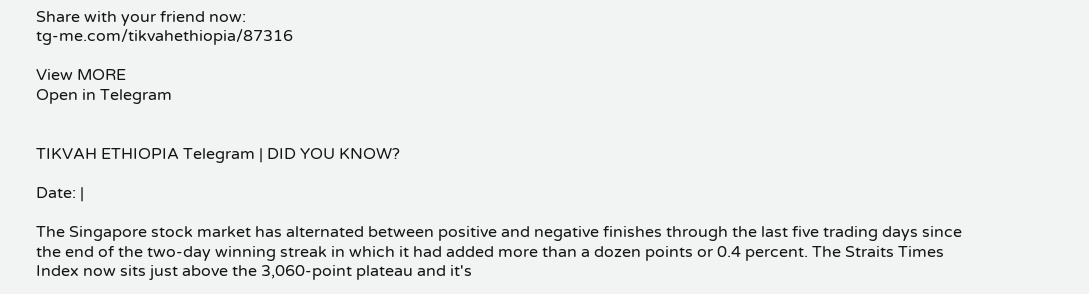Share with your friend now:
tg-me.com/tikvahethiopia/87316

View MORE
Open in Telegram


TIKVAH ETHIOPIA Telegram | DID YOU KNOW?

Date: |

The Singapore stock market has alternated between positive and negative finishes through the last five trading days since the end of the two-day winning streak in which it had added more than a dozen points or 0.4 percent. The Straits Times Index now sits just above the 3,060-point plateau and it's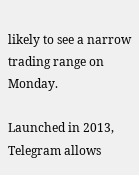likely to see a narrow trading range on Monday.

Launched in 2013, Telegram allows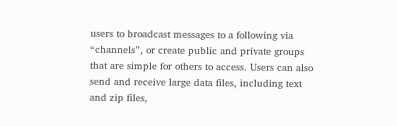users to broadcast messages to a following via “channels”, or create public and private groups that are simple for others to access. Users can also send and receive large data files, including text and zip files,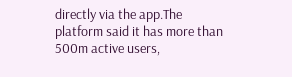directly via the app.The platform said it has more than 500m active users,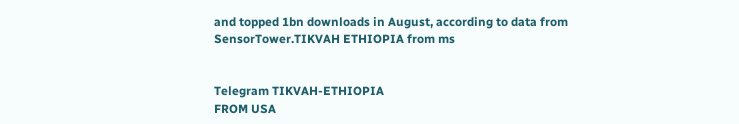and topped 1bn downloads in August, according to data from SensorTower.TIKVAH ETHIOPIA from ms


Telegram TIKVAH-ETHIOPIA
FROM USA